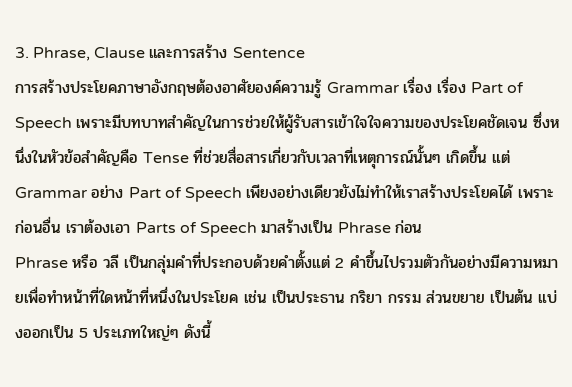3. Phrase, Clause และการสร้าง Sentence
การสร้างประโยคภาษาอังกฤษต้องอาศัยองค์ความรู้ Grammar เรื่อง เรื่อง Part of Speech เพราะมีบทบาทสำคัญในการช่วยให้ผู้รับสารเข้าใจใจความของประโยคชัดเจน ซึ่งหนึ่งในหัวข้อสำคัญคือ Tense ที่ช่วยสื่อสารเกี่ยวกับเวลาที่เหตุการณ์นั้นๆ เกิดขึ้น แต่ Grammar อย่าง Part of Speech เพียงอย่างเดียวยังไม่ทำให้เราสร้างประโยคได้ เพราะก่อนอื่น เราต้องเอา Parts of Speech มาสร้างเป็น Phrase ก่อน
Phrase หรือ วลี เป็นกลุ่มคำที่ประกอบด้วยคำตั้งแต่ 2 คำขึ้นไปรวมตัวกันอย่างมีความหมายเพื่อทำหน้าที่ใดหน้าที่หนึ่งในประโยค เช่น เป็นประธาน กริยา กรรม ส่วนขยาย เป็นต้น แบ่งออกเป็น 5 ประเภทใหญ่ๆ ดังนี้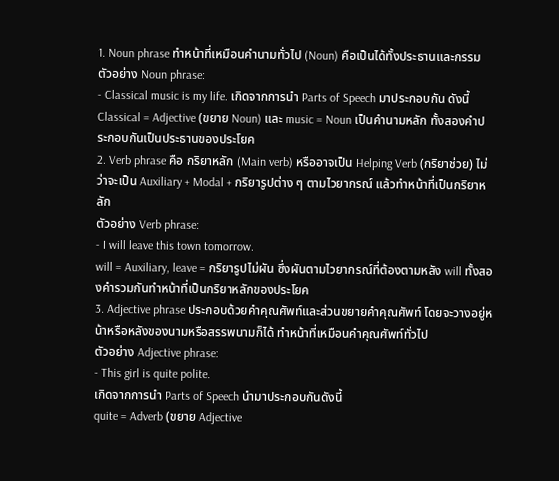1. Noun phrase ทำหน้าที่เหมือนคำนามทั่วไป (Noun) คือเป็นได้ทั้งประธานและกรรม
ตัวอย่าง Noun phrase:
- Classical music is my life. เกิดจากการนำ Parts of Speech มาประกอบกัน ดังนี้
Classical = Adjective (ขยาย Noun) และ music = Noun เป็นคำนามหลัก ทั้งสองคำประกอบกันเป็นประธานของประโยค
2. Verb phrase คือ กริยาหลัก (Main verb) หรืออาจเป็น Helping Verb (กริยาช่วย) ไม่ว่าจะเป็น Auxiliary + Modal + กริยารูปต่าง ๆ ตามไวยากรณ์ แล้วทำหน้าที่เป็นกริยาหลัก
ตัวอย่าง Verb phrase:
- I will leave this town tomorrow.
will = Auxiliary, leave = กริยารูปไม่ผัน ซึ่งผันตามไวยากรณ์ที่ต้องตามหลัง will ทั้งสองคำรวมกันทำหน้าที่เป็นกริยาหลักของประโยค
3. Adjective phrase ประกอบด้วยคำคุณศัพท์และส่วนขยายคำคุณศัพท์ โดยจะวางอยู่หน้าหรือหลังของนามหรือสรรพนามก็ได้ ทำหน้าที่เหมือนคำคุณศัพท์ทั่วไป
ตัวอย่าง Adjective phrase:
- This girl is quite polite.
เกิดจากการนำ Parts of Speech นำมาประกอบกันดังนี้
quite = Adverb (ขยาย Adjective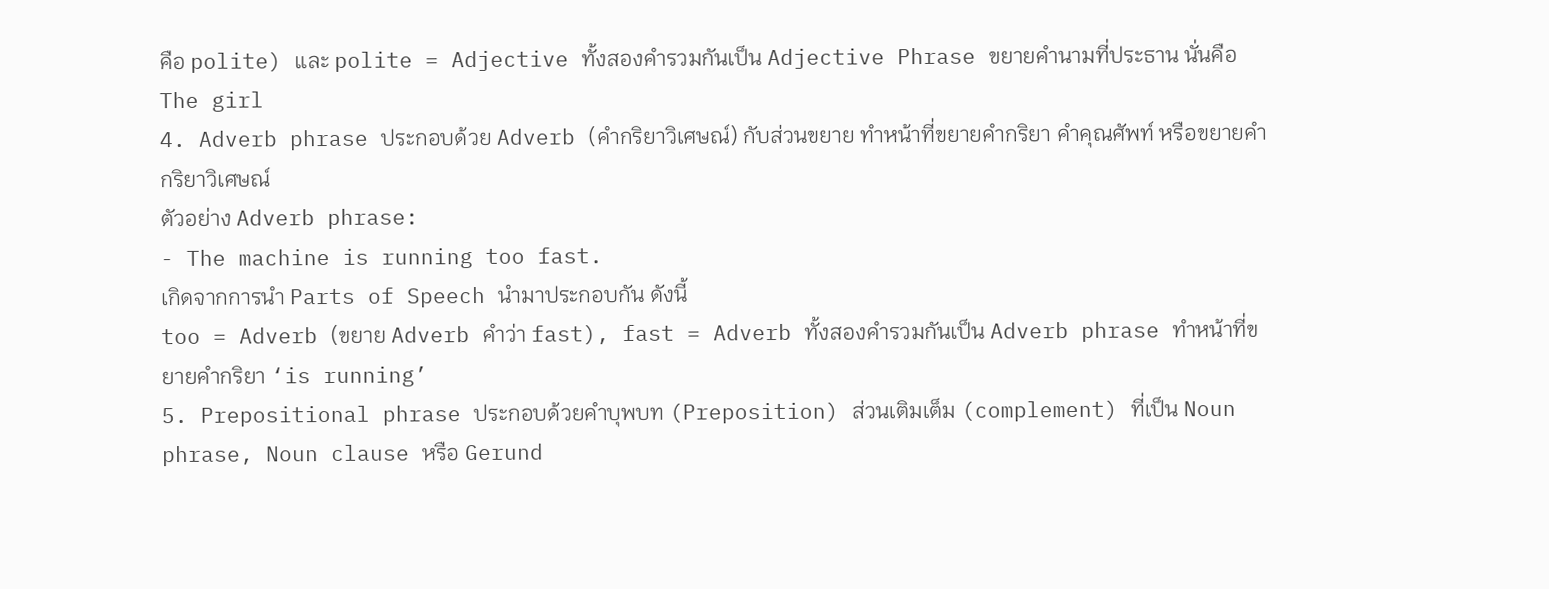คือ polite) และ polite = Adjective ทั้งสองคำรวมกันเป็น Adjective Phrase ขยายคำนามที่ประธาน นั่นคือ The girl
4. Adverb phrase ประกอบด้วย Adverb (คำกริยาวิเศษณ์) กับส่วนขยาย ทำหน้าที่ขยายคำกริยา คำคุณศัพท์ หรือขยายคำกริยาวิเศษณ์
ตัวอย่าง Adverb phrase:
- The machine is running too fast.
เกิดจากการนำ Parts of Speech นำมาประกอบกัน ดังนี้
too = Adverb (ขยาย Adverb คำว่า fast), fast = Adverb ทั้งสองคำรวมกันเป็น Adverb phrase ทำหน้าที่ขยายคำกริยา ‘is running’
5. Prepositional phrase ประกอบด้วยคำบุพบท (Preposition) ส่วนเติมเต็ม (complement) ที่เป็น Noun phrase, Noun clause หรือ Gerund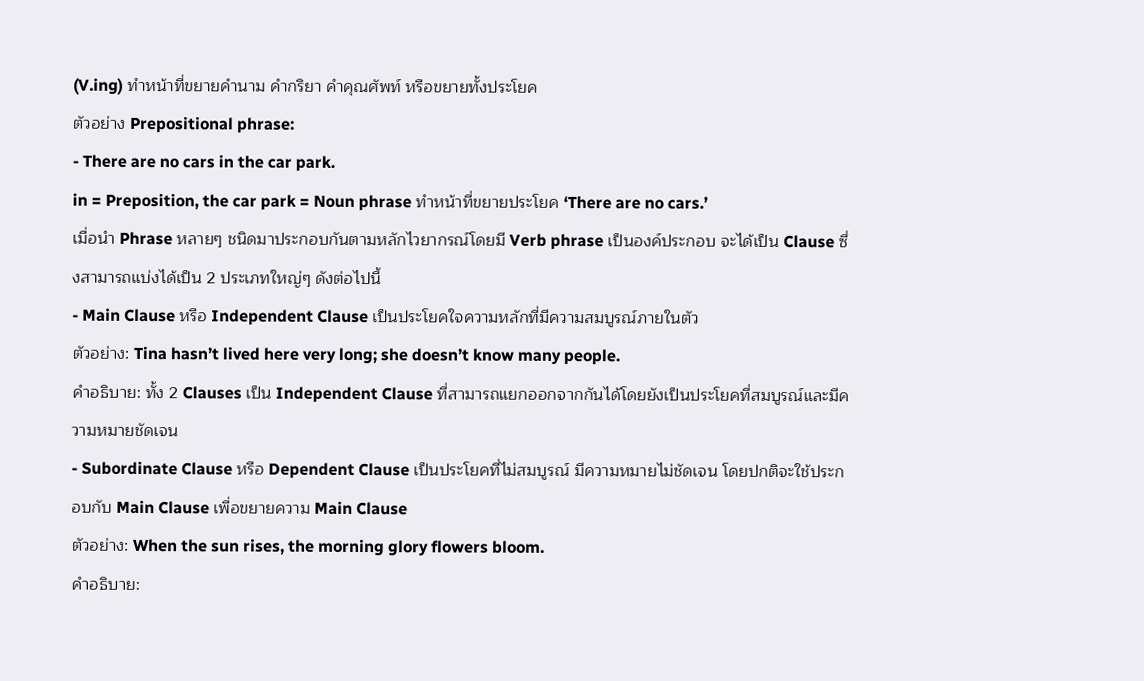(V.ing) ทำหน้าที่ขยายคำนาม คำกริยา คำคุณศัพท์ หรือขยายทั้งประโยค
ตัวอย่าง Prepositional phrase:
- There are no cars in the car park.
in = Preposition, the car park = Noun phrase ทำหน้าที่ขยายประโยค ‘There are no cars.’
เมื่อนำ Phrase หลายๆ ชนิดมาประกอบกันตามหลักไวยากรณ์โดยมี Verb phrase เป็นองค์ประกอบ จะได้เป็น Clause ซึ่งสามารถแบ่งได้เป็น 2 ประเภทใหญ่ๆ ดังต่อไปนี้
- Main Clause หรือ Independent Clause เป็นประโยคใจความหลักที่มีความสมบูรณ์ภายในตัว
ตัวอย่าง: Tina hasn’t lived here very long; she doesn’t know many people.
คำอธิบาย: ทั้ง 2 Clauses เป็น Independent Clause ที่สามารถแยกออกจากกันได้โดยยังเป็นประโยคที่สมบูรณ์และมีความหมายชัดเจน
- Subordinate Clause หรือ Dependent Clause เป็นประโยคที่ไม่สมบูรณ์ มีความหมายไม่ชัดเจน โดยปกติจะใช้ประกอบกับ Main Clause เพื่อขยายความ Main Clause
ตัวอย่าง: When the sun rises, the morning glory flowers bloom.
คำอธิบาย: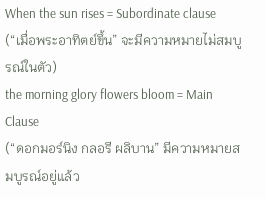When the sun rises = Subordinate clause
(“เมื่อพระอาทิตย์ขึ้น” จะมีความหมายไม่สมบูรณ์ในตัว)
the morning glory flowers bloom = Main Clause
(“ดอกมอร์นิง กลอรี ผลิบาน” มีความหมายสมบูรณ์อยู่แล้ว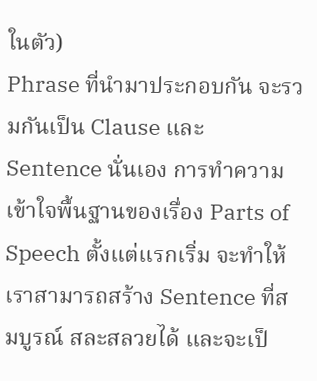ในตัว)
Phrase ที่นำมาประกอบกัน จะรวมกันเป็น Clause และ Sentence นั่นเอง การทำความเข้าใจพื้นฐานของเรื่อง Parts of Speech ตั้งแต่แรกเริ่ม จะทำให้เราสามารถสร้าง Sentence ที่สมบูรณ์ สละสลวยได้ และจะเป็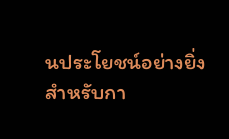นประโยชน์อย่างยิ่งสำหรับกา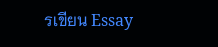รเขียน Essay